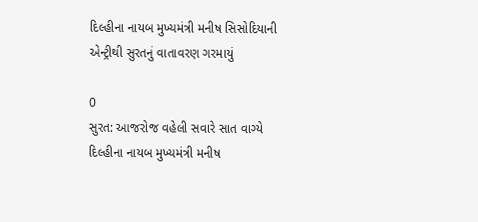દિલ્હીના નાયબ મુખ્યમંત્રી મનીષ સિસોદિયાની એન્ટ્રીથી સુરતનું વાતાવરણ ગરમાયું

0
સુરત: આજરોજ વહેલી સવારે સાત વાગ્યે દિલ્હીના નાયબ મુખ્યમંત્રી મનીષ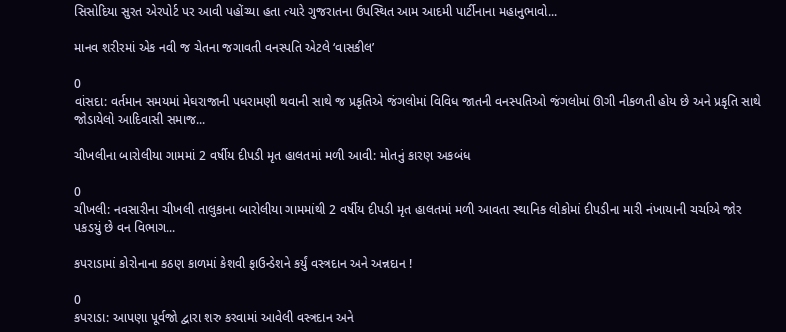સિસોદિયા સુરત એરપોર્ટ પર આવી પહોંચ્યા હતા ત્યારે ગુજરાતના ઉપસ્થિત આમ આદમી પાર્ટીનાના મહાનુભાવો...

માનવ શરીરમાં એક નવી જ ચેતના જગાવતી વનસ્પતિ એટલે ‘વાસકીલ’

0
વાંસદા: વર્તમાન સમયમાં મેઘરાજાની પધરામણી થવાની સાથે જ પ્રકૃતિએ જંગલોમાં વિવિધ જાતની વનસ્પતિઓ જંગલોમાં ઊગી નીકળતી હોય છે અને પ્રકૃતિ સાથે જોડાયેલો આદિવાસી સમાજ...

ચીખલીના બારોલીયા ગામમાં 2 વર્ષીય દીપડી મૃત હાલતમાં મળી આવી: મોતનું કારણ અકબંધ

0
ચીખલી: નવસારીના ચીખલી તાલુકાના બારોલીયા ગામમાંથી 2 વર્ષીય દીપડી મૃત હાલતમાં મળી આવતા સ્થાનિક લોકોમાં દીપડીના મારી નંખાયાની ચર્ચાએ જોર પકડયું છે વન વિભાગ...

કપરાડામાં કોરોનાના કઠણ કાળમાં કેશવી ફાઉન્ડેશને કર્યું વસ્ત્રદાન અને અન્નદાન !

0
કપરાડા: આપણા પૂર્વજો દ્વારા શરુ કરવામાં આવેલી વસ્ત્રદાન અને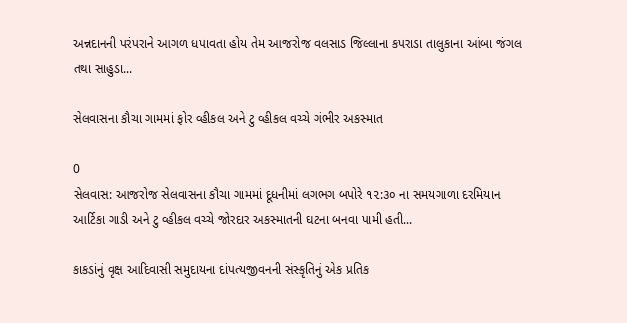અન્નદાનની પરંપરાને આગળ ધપાવતા હોય તેમ આજરોજ વલસાડ જિલ્લાના કપરાડા તાલુકાના આંબા જંગલ તથા સાહુડા...

સેલવાસના કૌચા ગામમાં ફોર વ્હીકલ અને ટુ વ્હીકલ વચ્ચે ગંભીર અકસ્માત

0
સેલવાસ: આજરોજ સેલવાસના કૌચા ગામમાં દૂધનીમાં લગભગ બપોરે ૧૨:૩૦ ના સમયગાળા દરમિયાન આર્ટિકા ગાડી અને ટુ વ્હીકલ વચ્ચે જોરદાર અકસ્માતની ઘટના બનવા પામી હતી...

કાકડાંનું વૃક્ષ આદિવાસી સમુદાયના દાંપત્યજીવનની સંસ્કૃતિનું એક પ્રતિક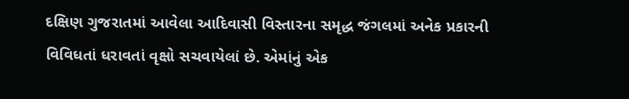દક્ષિણ ગુજરાતમાં આવેલા આદિવાસી વિસ્તારના સમૃદ્ધ જંગલમાં અનેક પ્રકારની વિવિધતાં ધરાવતાં વૃક્ષો સચવાયેલાં છે. એમાંનું એક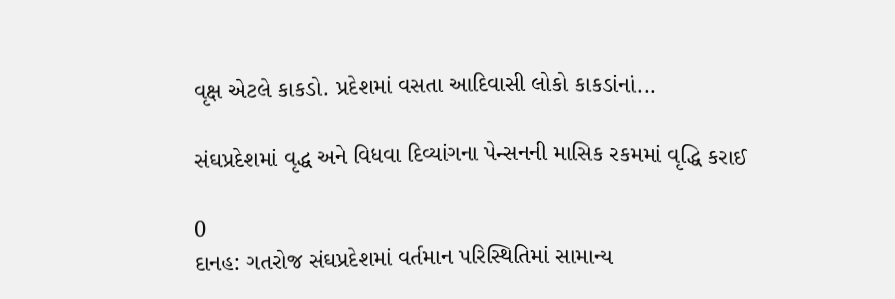વૃક્ષ એટલે કાકડો. પ્રદેશમાં વસતા આદિવાસી લોકો કાકડાંનાં...

સંઘપ્રદેશમાં વૃદ્ધ અને વિધવા દિવ્યાંગના પેન્સનની માસિક રકમમાં વૃદ્ધિ કરાઈ

0
દાનહ: ગતરોજ સંઘપ્રદેશમાં વર્તમાન પરિસ્થિતિમાં સામાન્ય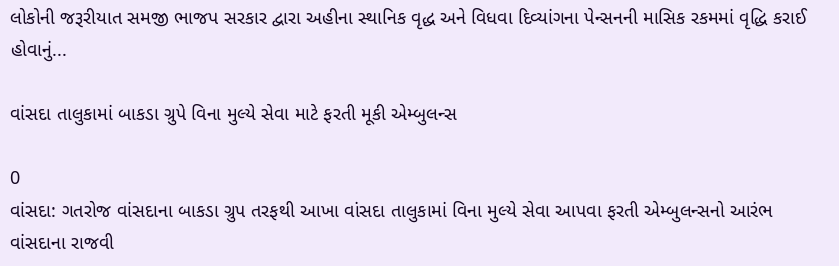લોકોની જરૂરીયાત સમજી ભાજપ સરકાર દ્વારા અહીના સ્થાનિક વૃદ્ધ અને વિધવા દિવ્યાંગના પેન્સનની માસિક રકમમાં વૃદ્ધિ કરાઈ હોવાનું...

વાંસદા તાલુકામાં બાકડા ગ્રુપે વિના મુલ્યે સેવા માટે ફરતી મૂકી એમ્બુલન્સ

0
વાંસદા: ગતરોજ વાંસદાના બાકડા ગ્રુપ તરફથી આખા વાંસદા તાલુકામાં વિના મુલ્યે સેવા આપવા ફરતી એમ્બુલન્સનો આરંભ વાંસદાના રાજવી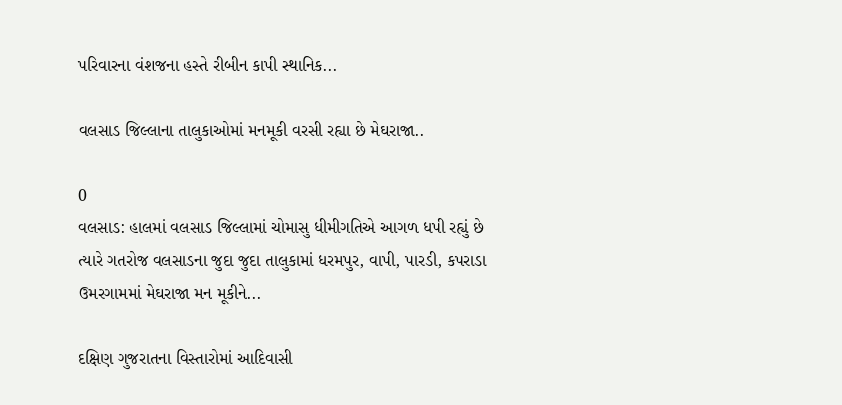પરિવારના વંશજના હસ્તે રીબીન કાપી સ્થાનિક...

વલસાડ જિલ્લાના તાલુકાઓમાં મનમૂકી વરસી રહ્યા છે મેઘરાજા..

0
વલસાડ: હાલમાં વલસાડ જિલ્લામાં ચોમાસુ ધીમીગતિએ આગળ ધપી રહ્યું છે ત્યારે ગતરોજ વલસાડના જુદા જુદા તાલુકામાં ધરમપુર, વાપી, પારડી, કપરાડા ઉમરગામમાં મેઘરાજા મન મૂકીને...

દક્ષિણ ગુજરાતના વિસ્તારોમાં આદિવાસી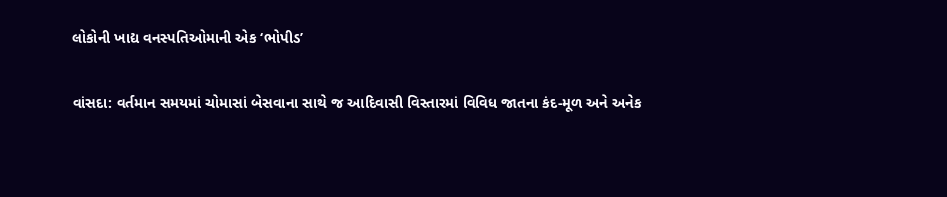લોકોની ખાદ્ય વનસ્પતિઓમાની એક ‘ભોપીડ’

વાંસદા: વર્તમાન સમયમાં ચોમાસાં બેસવાના સાથે જ આદિવાસી વિસ્તારમાં વિવિધ જાતના કંદ-મૂળ અને અનેક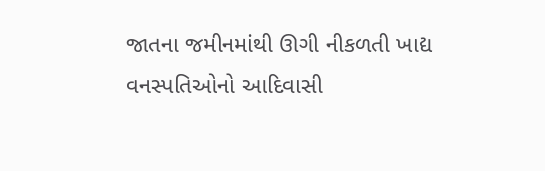જાતના જમીનમાંથી ઊગી નીકળતી ખાદ્ય વનસ્પતિઓનો આદિવાસી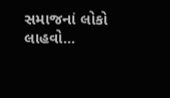સમાજનાં લોકો લાહવો...